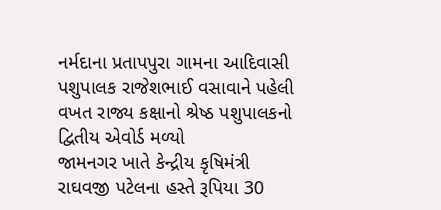નર્મદાના પ્રતાપપુરા ગામના આદિવાસી પશુપાલક રાજેશભાઈ વસાવાને પહેલી વખત રાજ્ય કક્ષાનો શ્રેષ્ઠ પશુપાલકનો દ્વિતીય એવોર્ડ મળ્યો
જામનગર ખાતે કેન્દ્રીય કૃષિમંત્રી રાઘવજી પટેલના હસ્તે રૂપિયા 30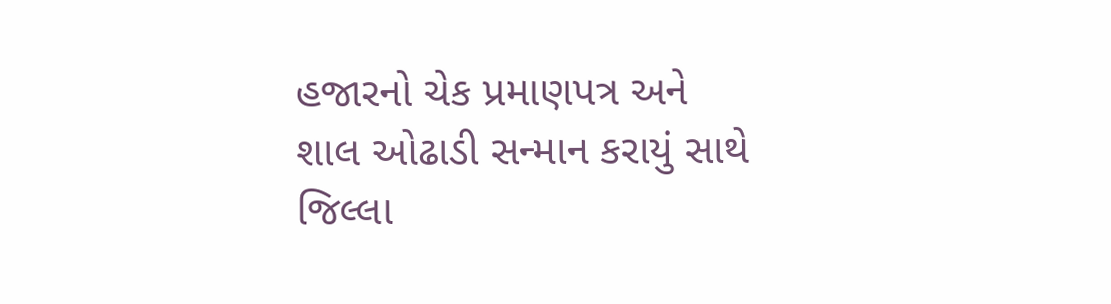હજારનો ચેક પ્રમાણપત્ર અને શાલ ઓઢાડી સન્માન કરાયું સાથે જિલ્લા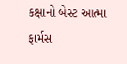કક્ષાનો બેસ્ટ આત્મા ફાર્મસ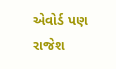એવોર્ડ પણ રાજેશ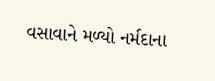વસાવાને મળ્યો નર્મદાના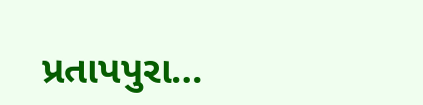પ્રતાપપુરા…